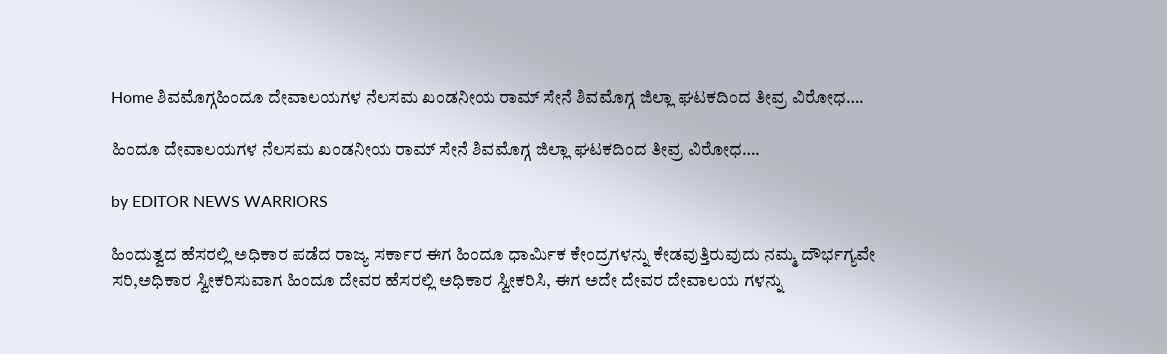Home ಶಿವಮೊಗ್ಗಹಿಂದೂ ದೇವಾಲಯಗಳ ನೆಲಸಮ ಖಂಡನೀಯ ರಾಮ್ ಸೇನೆ ಶಿವಮೊಗ್ಗ ಜಿಲ್ಲಾ ಘಟಕದಿಂದ ತೀವ್ರ ವಿರೋಧ….

ಹಿಂದೂ ದೇವಾಲಯಗಳ ನೆಲಸಮ ಖಂಡನೀಯ ರಾಮ್ ಸೇನೆ ಶಿವಮೊಗ್ಗ ಜಿಲ್ಲಾ ಘಟಕದಿಂದ ತೀವ್ರ ವಿರೋಧ….

by EDITOR NEWS WARRIORS

ಹಿಂದುತ್ವದ ಹೆಸರಲ್ಲಿ ಅಧಿಕಾರ ಪಡೆದ ರಾಜ್ಯ ಸರ್ಕಾರ ಈಗ ಹಿಂದೂ ಧಾರ್ಮಿಕ ಕೇಂದ್ರಗಳನ್ನು ಕೇಡವುತ್ತಿರುವುದು ನಮ್ಮ ದೌರ್ಭಗ್ಯವೇ ಸರಿ,ಅಧಿಕಾರ ಸ್ವೀಕರಿಸುವಾಗ ಹಿಂದೂ ದೇವರ ಹೆಸರಲ್ಲಿ ಅಧಿಕಾರ ಸ್ವೀಕರಿಸಿ, ಈಗ ಅದೇ ದೇವರ ದೇವಾಲಯ ಗಳನ್ನು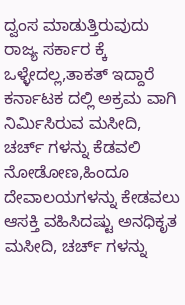ದ್ವಂಸ ಮಾಡುತ್ತಿರುವುದು ರಾಜ್ಯ ಸರ್ಕಾರ ಕ್ಕೆ ಒಳ್ಳೇದಲ್ಲ,ತಾಕತ್ ಇದ್ದಾರೆ ಕರ್ನಾಟಕ ದಲ್ಲಿ ಅಕ್ರಮ ವಾಗಿ ನಿರ್ಮಿಸಿರುವ ಮಸೀದಿ, ಚರ್ಚ್ ಗಳನ್ನು ಕೆಡವಲಿ ನೋಡೋಣ,ಹಿಂದೂ ದೇವಾಲಯಗಳನ್ನು ಕೇಡವಲು ಆಸಕ್ತಿ ವಹಿಸಿದಷ್ಟು ಅನಧಿಕೃತ ಮಸೀದಿ, ಚರ್ಚ್ ಗಳನ್ನು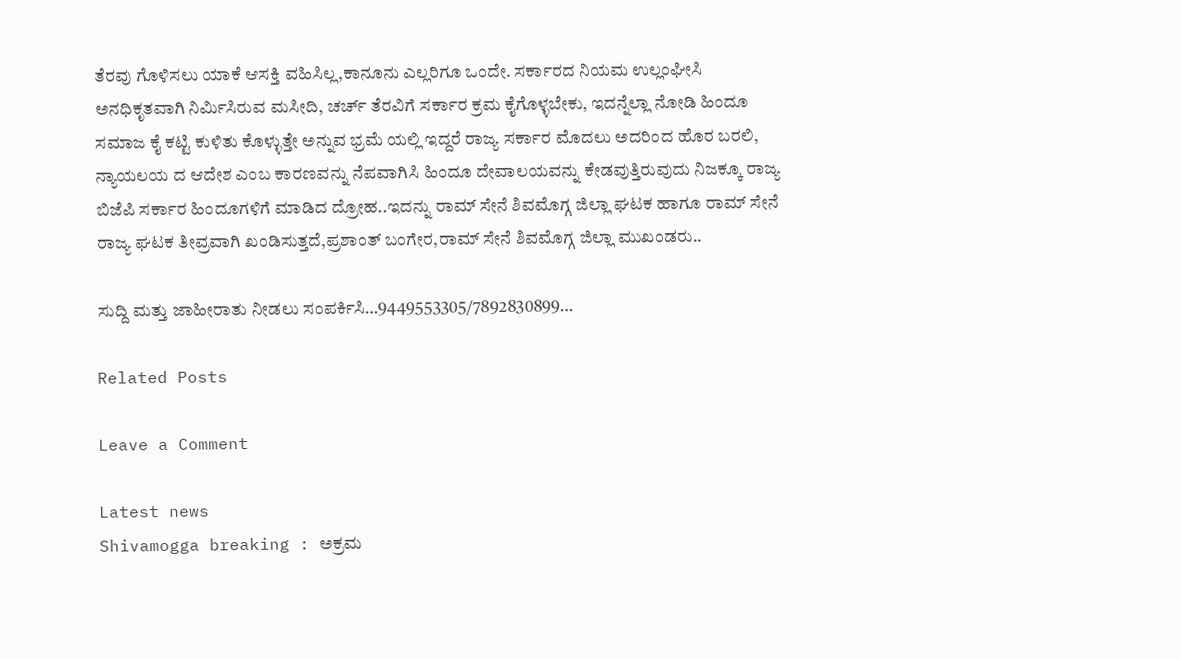ತೆರವು ಗೊಳಿಸಲು ಯಾಕೆ ಆಸಕ್ತಿ ವಹಿಸಿಲ್ಲ,ಕಾನೂನು ಎಲ್ಲರಿಗೂ ಒಂದೇ. ಸರ್ಕಾರದ ನಿಯಮ ಉಲ್ಲಂಘೀಸಿ ಅನಧಿಕೃತವಾಗಿ ನಿರ್ಮಿಸಿರುವ ಮಸೀದಿ, ಚರ್ಚ್ ತೆರವಿಗೆ ಸರ್ಕಾರ ಕ್ರಮ ಕೈಗೊಳ್ಳಬೇಕು, ಇದನ್ನೆಲ್ಲಾ ನೋಡಿ ಹಿಂದೂ ಸಮಾಜ ಕೈ ಕಟ್ಟಿ ಕುಳಿತು ಕೊಳ್ಳುತ್ತೇ ಅನ್ನುವ ಭ್ರಮೆ ಯಲ್ಲಿ ಇದ್ದರೆ ರಾಜ್ಯ ಸರ್ಕಾರ ಮೊದಲು ಅದರಿಂದ ಹೊರ ಬರಲಿ, ನ್ಯಾಯಲಯ ದ ಆದೇಶ ಎಂಬ ಕಾರಣವನ್ನು ನೆಪವಾಗಿಸಿ ಹಿಂದೂ ದೇವಾಲಯವನ್ನು ಕೇಡವುತ್ತಿರುವುದು ನಿಜಕ್ಕೂ ರಾಜ್ಯ ಬಿಜೆಪಿ ಸರ್ಕಾರ ಹಿಂದೂಗಳಿಗೆ ಮಾಡಿದ ದ್ರೋಹ..ಇದನ್ನು ರಾಮ್ ಸೇನೆ ಶಿವಮೊಗ್ಗ ಜಿಲ್ಲಾ ಘಟಕ ಹಾಗೂ ರಾಮ್ ಸೇನೆ ರಾಜ್ಯ ಘಟಕ ತೀವ್ರವಾಗಿ ಖಂಡಿಸುತ್ತದೆ,ಪ್ರಶಾಂತ್ ಬಂಗೇರ,ರಾಮ್ ಸೇನೆ ಶಿವಮೊಗ್ಗ ಜಿಲ್ಲಾ ಮುಖಂಡರು..

ಸುದ್ದಿ ಮತ್ತು ಜಾಹೀರಾತು ನೀಡಲು ಸಂಪರ್ಕಿಸಿ…9449553305/7892830899…

Related Posts

Leave a Comment

Latest news
Shivamogga breaking : ಅಕ್ರಮ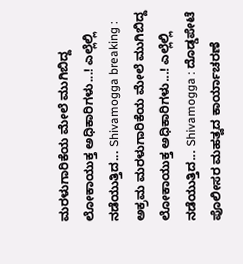ಮರಳುಗಾರಿಕೆಯ ಮೇಲೆ ಮುಗಿಬಿದ್ದ ಲೋಕಾಯುಕ್ತ ಅಧಿಕಾರಿಗಳು...! ಎಲ್ಲೆಲ್ಲಿ ನಡೆಯುತ್ತಿದ... Shivamogga breaking : ಅಕ್ರಮ ಮರಳುಗಾರಿಕೆಯ ಮೇಲೆ ಮುಗಿಬಿದ್ದ ಲೋಕಾಯುಕ್ತ ಅಧಿಕಾರಿಗಳು...! ಎಲ್ಲೆಲ್ಲಿ ನಡೆಯುತ್ತಿದ... Shivamogga : ದೊಡ್ಡಪೇಟೆ ಪೊಲೀಸರ ಮಹತ್ವದ ಕಾರ್ಯಾಚರಣೆ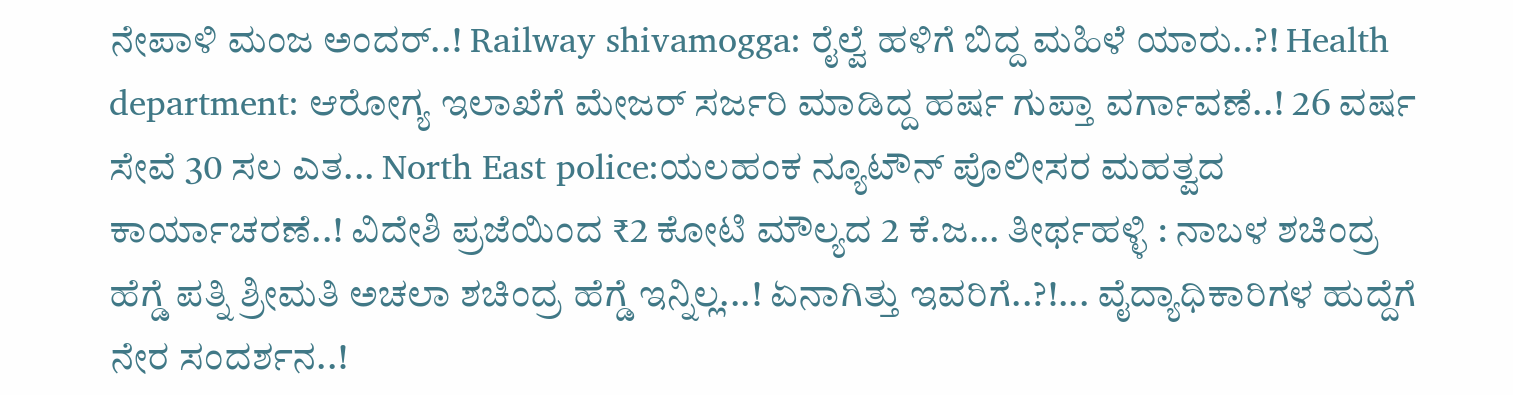ನೇಪಾಳಿ ಮಂಜ ಅಂದರ್..! Railway shivamogga: ರೈಲ್ವೆ ಹಳಿಗೆ ಬಿದ್ದ ಮಹಿಳೆ ಯಾರು..?! Health department: ಆರೋಗ್ಯ ಇಲಾಖೆಗೆ ಮೇಜರ್ ಸರ್ಜರಿ ಮಾಡಿದ್ದ ಹರ್ಷ ಗುಪ್ತಾ ವರ್ಗಾವಣೆ..! 26 ವರ್ಷ ಸೇವೆ 30 ಸಲ ಎತ... North East police:ಯಲಹಂಕ ನ್ಯೂಟೌನ್ ಪೊಲೀಸರ ಮಹತ್ವದ ಕಾರ್ಯಾಚರಣೆ..! ವಿದೇಶಿ ಪ್ರಜೆಯಿಂದ ₹2 ಕೋಟಿ ಮೌಲ್ಯದ 2 ಕೆ.ಜ... ತೀರ್ಥಹಳ್ಳಿ : ನಾಬಳ ಶಚಿಂದ್ರ ಹೆಗ್ಡೆ ಪತ್ನಿ ಶ್ರೀಮತಿ ಅಚಲಾ ಶಚಿಂದ್ರ ಹೆಗ್ಡೆ ಇನ್ನಿಲ್ಲ...! ಏನಾಗಿತ್ತು ಇವರಿಗೆ..?!... ವೈದ್ಯಾಧಿಕಾರಿಗಳ ಹುದ್ದೆಗೆ ನೇರ ಸಂದರ್ಶನ..!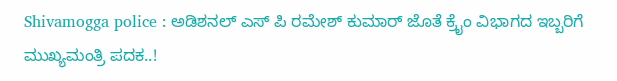Shivamogga police : ಅಡಿಶನಲ್ ಎಸ್ ಪಿ ರಮೇಶ್ ಕುಮಾರ್ ಜೊತೆ ಕ್ರೈಂ ವಿಭಾಗದ ಇಬ್ಬರಿಗೆ ಮುಖ್ಯಮಂತ್ರಿ ಪದಕ..!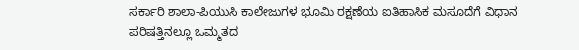ಸರ್ಕಾರಿ ಶಾಲಾ-ಪಿಯುಸಿ ಕಾಲೇಜುಗಳ ಭೂಮಿ ರಕ್ಷಣೆಯ ಐತಿಹಾಸಿಕ ಮಸೂದೆಗೆ ವಿಧಾನ ಪರಿಷತ್ತಿನಲ್ಲೂ ಒಮ್ಮತದ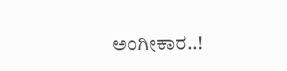ಅಂಗೀಕಾರ..!